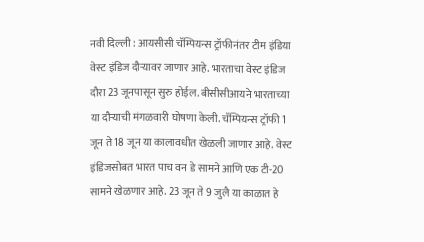नवी दिल्ली : आयसीसी चॅम्पियन्स ट्रॉफीनंतर टीम इंडिया वेस्ट इंडिज दौऱ्यावर जाणार आहे. भारताचा वेस्ट इंडिज दौरा 23 जूनपासून सुरु होईल. बीसीसीआयने भारताच्या या दौऱ्याची मंगळवारी घोषणा केली. चॅम्पियन्स ट्रॉफी 1 जून ते 18 जून या कालावधीत खेळली जाणार आहे. वेस्ट इंडिजसोबत भारत पाच वन डे सामने आणि एक टी-20 सामने खेळणार आहे. 23 जून ते 9 जुलै या काळात हे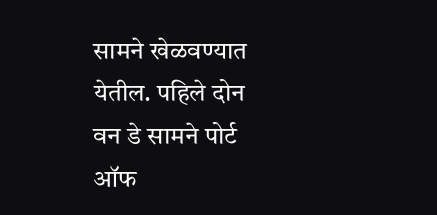सामने खेळवण्यात येतील. पहिले दोन वन डे सामने पोर्ट ऑफ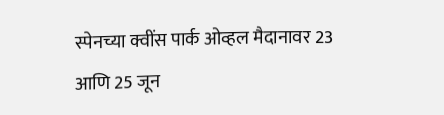स्पेनच्या क्वींस पार्क ओव्हल मैदानावर 23 आणि 25 जून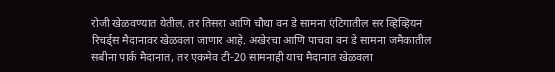रोजी खेळवण्यात येतील. तर तिसरा आणि चौथा वन डे सामना एंटिगातील सर व्हिव्हियन रिचर्ड्स मैदानावर खेळवला जाणार आहे. अखेरचा आणि पाचवा वन डे सामना जमैकातील सबीना पार्क मैदानात, तर एकमेव टी-20 सामनाही याच मैदानात खेळवला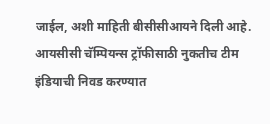जाईल, अशी माहिती बीसीसीआयने दिली आहे. आयसीसी चॅम्पियन्स ट्रॉफीसाठी नुकतीच टीम इंडियाची निवड करण्यात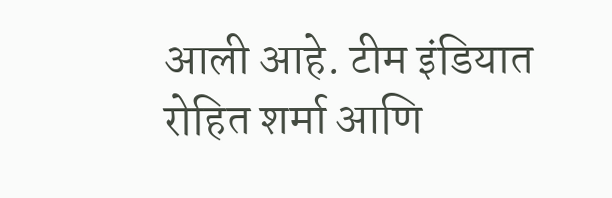आली आहे. टीम इंडियात रोहित शर्मा आणि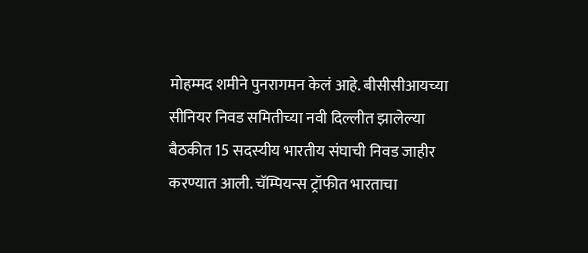मोहम्मद शमीने पुनरागमन केलं आहे. बीसीसीआयच्या सीनियर निवड समितीच्या नवी दिल्लीत झालेल्या बैठकीत 15 सदस्यीय भारतीय संघाची निवड जाहीर करण्यात आली. चॅम्पियन्स ट्रॉफीत भारताचा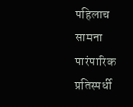पहिलाच सामना पारंपारिक प्रतिस्पर्धी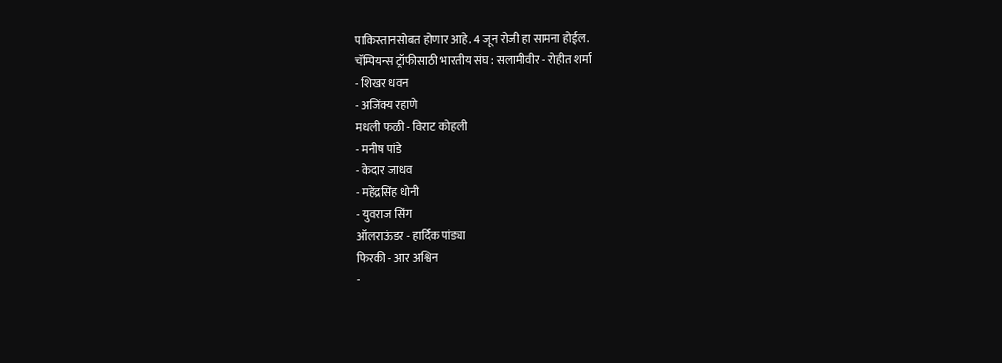पाकिस्तानसोबत होणार आहे. 4 जून रोजी हा सामना होईल.
चॅम्पियन्स ट्रॉफीसाठी भारतीय संघ : सलामीवीर - रोहीत शर्मा
- शिखर धवन
- अजिंक्य रहाणे
मधली फळी - विराट कोहली
- मनीष पांडे
- केदार जाधव
- महेंद्रसिंह धोनी
- युवराज सिंग
ऑलराऊंडर - हार्दिक पांड्या
फिरकी - आर अश्विन
-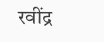रवींद्र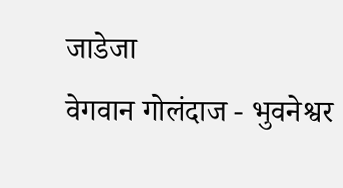जाडेजा
वेगवान गोलंदाज - भुवनेश्वर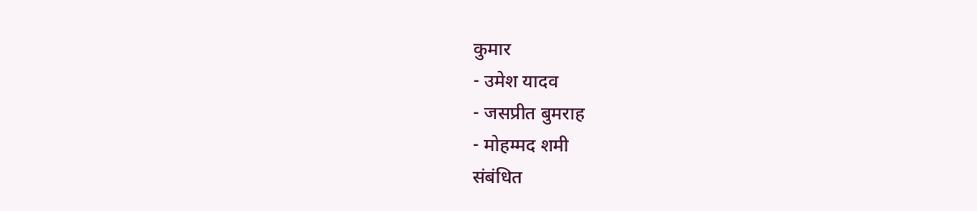कुमार
- उमेश यादव
- जसप्रीत बुमराह
- मोहम्मद शमी
संबंधित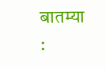बातम्या :